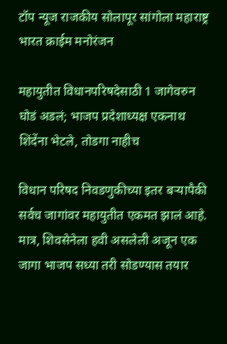टॉप न्यूज राजकीय सोलापूर सांगोला महाराष्ट्र भारत क्राईम मनोरंजन

महायुतीत विधानपरिषदेसाठी 1 जागेवरुन घोडं अडलं; भाजप प्रदेशाध्यक्ष एकनाथ शिंदेंना भेटले, तोडगा नाहीच

विधान परिषद निवडणुकीच्या इतर बऱ्यापैकी सर्वच जागांवर महायुतीत एकमत झालं आहे. मात्र, शिवसेनेला हवी असलेली अजून एक जागा भाजप सध्या तरी सोडण्यास तयार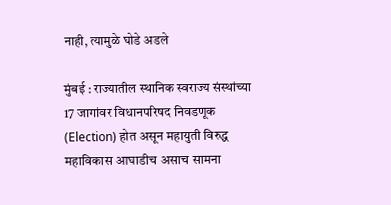नाही, त्यामुळे घोडे अडले

मुंबई : राज्यातील स्थानिक स्वराज्य संस्थांच्या 17 जागांवर विधानपरिषद निवडणूक (Election) होत असून महायुती विरुद्ध महाविकास आघाडीच असाच सामना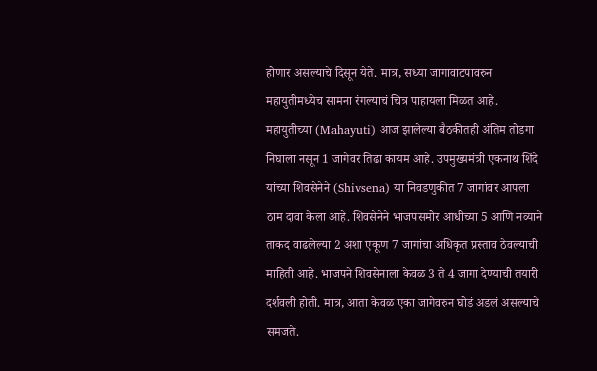होणार असल्याचे दिसून येते. मात्र, सध्या जागावाटपावरुन महायुतीमध्येच सामना रंगल्याचं चित्र पाहायला मिळत आहे. महायुतीच्या (Mahayuti) आज झालेल्या बैठकीतही अंतिम तोडगा निघाला नसून 1 जागेवर तिढा कायम आहे. उपमुख्यमंत्री एकनाथ शिंदे यांच्या शिवसेनेने (Shivsena) या निवडणुकीत 7 जागांवर आपला ठाम दावा केला आहे. शिवसेनेने भाजपसमोर आधीच्या 5 आणि नव्याने ताकद वाढलेल्या 2 अशा एकूण 7 जागांचा अधिकृत प्रस्ताव ठेवल्याची माहिती आहे. भाजपने शिवसेनाला केवळ 3 ते 4 जागा देण्याची तयारी दर्शवली होती. मात्र, आता केवळ एका जागेवरुन घोडं अडलं असल्याचे समजते.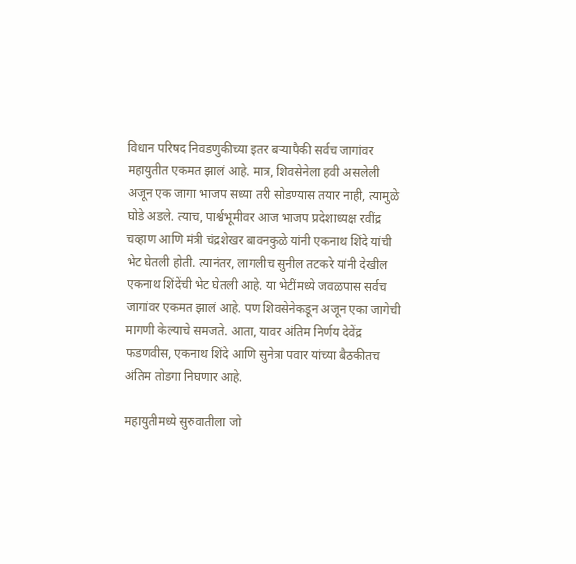विधान परिषद निवडणुकीच्या इतर बऱ्यापैकी सर्वच जागांवर महायुतीत एकमत झालं आहे. मात्र, शिवसेनेला हवी असलेली अजून एक जागा भाजप सध्या तरी सोडण्यास तयार नाही, त्यामुळे घोडे अडले. त्याच, पार्श्वभूमीवर आज भाजप प्रदेशाध्यक्ष रवींद्र चव्हाण आणि मंत्री चंद्रशेखर बावनकुळे यांनी एकनाथ शिंदे यांची भेट घेतली होती. त्यानंतर, लागलीच सुनील तटकरे यांनी देखील एकनाथ शिंदेंची भेट घेतली आहे. या भेटींमध्ये जवळपास सर्वच जागांवर एकमत झालं आहे. पण शिवसेनेकडून अजून एका जागेची मागणी केल्याचे समजते. आता, यावर अंतिम निर्णय देवेंद्र फडणवीस, एकनाथ शिंदे आणि सुनेत्रा पवार यांच्या बैठकीतच अंतिम तोडगा निघणार आहे.

महायुतीमध्ये सुरुवातीला जो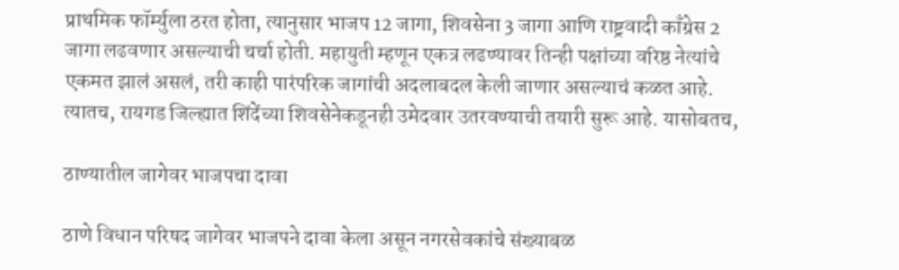प्राथमिक फॉर्म्युला ठरत होता, त्यानुसार भाजप 12 जागा, शिवसेना 3 जागा आणि राष्ट्रवादी काँग्रेस 2 जागा लढवणार असल्याची चर्चा होती. महायुती म्हणून एकत्र लढण्यावर तिन्ही पक्षांच्या वरिष्ठ नेत्यांचे एकमत झालं असलं, तरी काही पारंपरिक जागांची अदलाबदल केली जाणार असल्याचं कळत आहे. त्यातच, रायगड जिल्ह्यात शिंदेंच्या शिवसेनेकडूनही उमेदवार उतरवण्याची तयारी सुरू आहे. यासोबतच,

ठाण्यातील जागेवर भाजपचा दावा

ठाणे विधान परिषद जागेवर भाजपने दावा केला असून नगरसेवकांचे संख्याबळ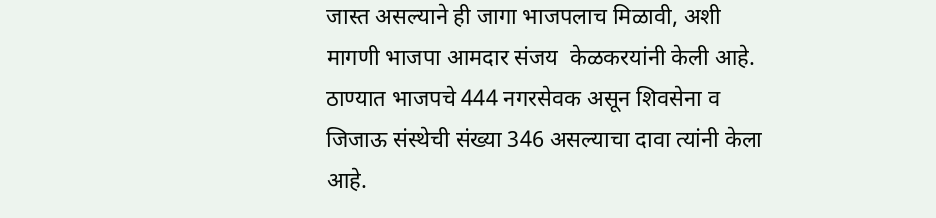जास्त असल्याने ही जागा भाजपलाच मिळावी, अशी मागणी भाजपा आमदार संजय  केळकरयांनी केली आहे. ठाण्यात भाजपचे 444 नगरसेवक असून शिवसेना व जिजाऊ संस्थेची संख्या 346 असल्याचा दावा त्यांनी केला आहे.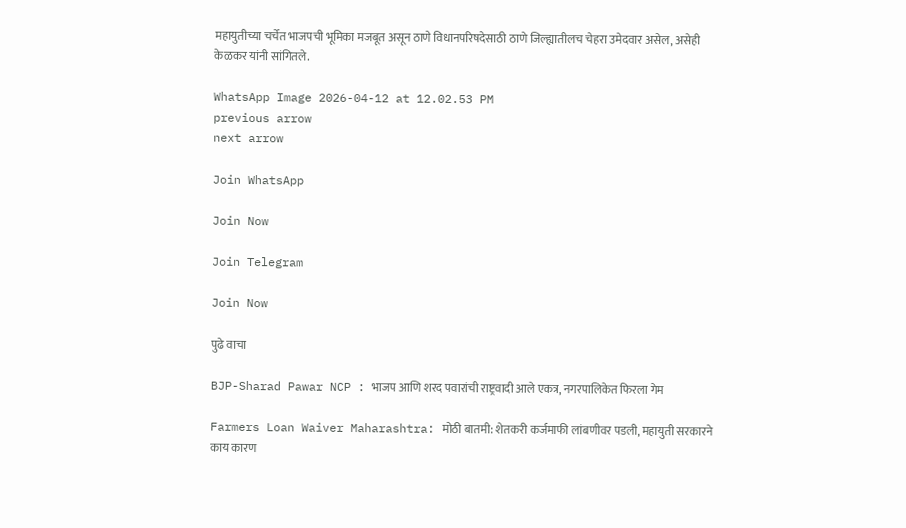महायुतीच्या चर्चेत भाजपची भूमिका मजबूत असून ठाणे विधानपरिषदेसाठी ठाणे जिल्ह्यातीलच चेहरा उमेदवार असेल, असेही केळकर यांनी सांगितले.

WhatsApp Image 2026-04-12 at 12.02.53 PM
previous arrow
next arrow

Join WhatsApp

Join Now

Join Telegram

Join Now

पुढे वाचा

BJP-Sharad Pawar NCP : भाजप आणि शरद पवारांची राष्ट्रवादी आले एकत्र, नगरपालिकेत फिरला गेम

Farmers Loan Waiver Maharashtra: मोठी बातमी: शेतकरी कर्जमाफी लांबणीवर पडली, महायुती सरकारने काय कारण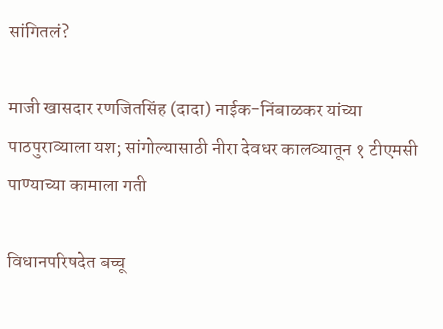सांगितलं?

माजी खासदार रणजितसिंह (दादा) नाईक-निंबाळकर यांच्या पाठपुराव्याला यश; सांगोल्यासाठी नीरा देवधर कालव्यातून १ टीएमसी पाण्याच्या कामाला गती

विधानपरिषदेत बच्चू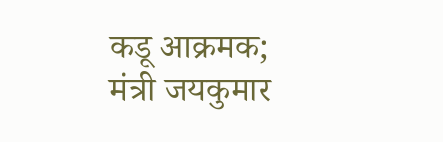कडू आक्रमक; मंत्री जयकुमार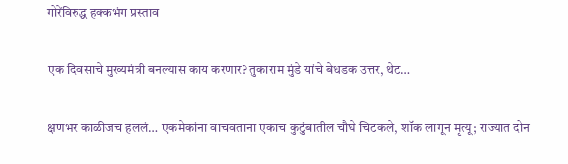गोरेंविरुद्ध हक्कभंग प्रस्ताव

एक दिवसाचे मुख्यमंत्री बनल्यास काय करणार? तुकाराम मुंडे यांचे बेधडक उत्तर, थेट…

क्षणभर काळीजच हललं… एकमेकांना वाचवताना एकाच कुटुंबातील चौघे चिटकले, शॉक लागून मृत्यू; राज्यात दोन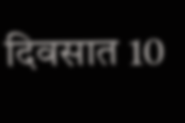दिवसात 10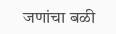जणांचा बळी